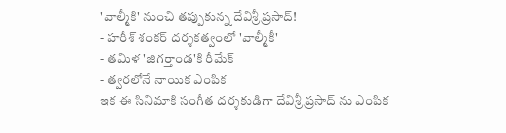'వాల్మీకి' నుంచి తప్పుకున్న దేవిశ్రీ ప్రసాద్!
- హరీశ్ శంకర్ దర్శకత్వంలో 'వాల్మీకీ'
- తమిళ 'జిగర్తాండ'కి రీమేక్
- త్వరలోనే నాయిక ఎంపిక
ఇక ఈ సినిమాకి సంగీత దర్శకుడిగా దేవిశ్రీ ప్రసాద్ ను ఎంపిక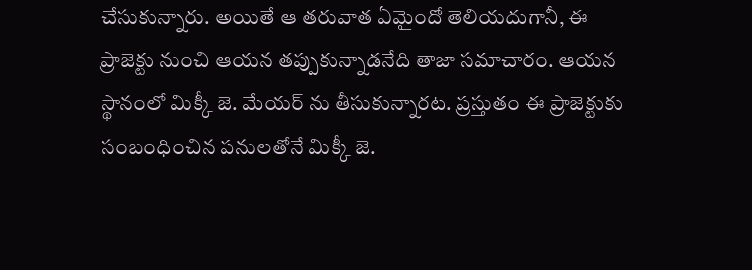చేసుకున్నారు. అయితే ఆ తరువాత ఏమైందో తెలియదుగానీ, ఈ ప్రాజెక్టు నుంచి ఆయన తప్పుకున్నాడనేది తాజా సమాచారం. ఆయన స్థానంలో మిక్కీ జె. మేయర్ ను తీసుకున్నారట. ప్రస్తుతం ఈ ప్రాజెక్టుకు సంబంధించిన పనులతోనే మిక్కీ జె.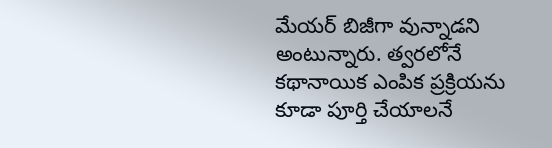మేయర్ బిజీగా వున్నాడని అంటున్నారు. త్వరలోనే కథానాయిక ఎంపిక ప్రక్రియను కూడా పూర్తి చేయాలనే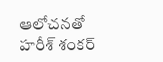ఆలోచనతో హరీశ్ శంకర్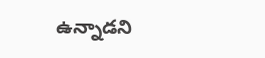ఉన్నాడని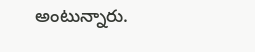అంటున్నారు.